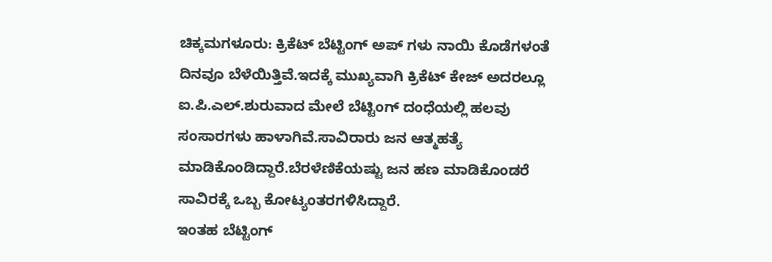ಚಿಕ್ಕಮಗಳೂರು: ಕ್ರಿಕೆಟ್ ಬೆಟ್ಟಿಂಗ್ ಅಪ್ ಗಳು ನಾಯಿ ಕೊಡೆಗಳಂತೆ ದಿನವೂ ಬೆಳೆಯಿತ್ತಿವೆ.ಇದಕ್ಕೆ ಮುಖ್ಯವಾಗಿ ಕ್ರಿಕೆಟ್ ಕೇಜ್ ಅದರಲ್ಲೂ ಐ.ಪಿ.ಎಲ್.ಶುರುವಾದ ಮೇಲೆ ಬೆಟ್ಟಿಂಗ್ ದಂಧೆಯಲ್ಲಿ ಹಲವು ಸಂಸಾರಗಳು ಹಾಳಾಗಿವೆ.ಸಾವಿರಾರು ಜನ ಆತ್ಮಹತ್ಯೆ ಮಾಡಿಕೊಂಡಿದ್ದಾರೆ.ಬೆರಳೆಣಿಕೆಯಷ್ಟು ಜನ ಹಣ ಮಾಡಿಕೊಂಡರೆ ಸಾವಿರಕ್ಕೆ ಒಬ್ಬ ಕೋಟ್ಯಂತರಗಳಿಸಿದ್ದಾರೆ.
ಇಂತಹ ಬೆಟ್ಟಿಂಗ್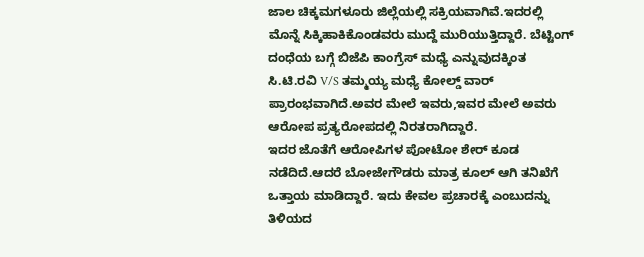ಜಾಲ ಚಿಕ್ಕಮಗಳೂರು ಜಿಲ್ಲೆಯಲ್ಲಿ ಸಕ್ರಿಯವಾಗಿವೆ.ಇದರಲ್ಲಿ ಮೊನ್ನೆ ಸಿಕ್ಕಿಹಾಕಿಕೊಂಡವರು ಮುದ್ದೆ ಮುರಿಯುತ್ತಿದ್ದಾರೆ. ಬೆಟ್ಟಿಂಗ್ ದಂಧೆಯ ಬಗ್ಗೆ ಬಿಜೆಪಿ ಕಾಂಗ್ರೆಸ್ ಮಧ್ಯೆ ಎನ್ನುವುದಕ್ಕಿಂತ ಸಿ.ಟಿ.ರವಿ V/S ತಮ್ಮಯ್ಯ ಮಧ್ಯೆ ಕೋಲ್ಡ್ ವಾರ್ ಪ್ರಾರಂಭವಾಗಿದೆ.ಅವರ ಮೇಲೆ ಇವರು,ಇವರ ಮೇಲೆ ಅವರು ಆರೋಪ ಪ್ರತ್ಯರೋಪದಲ್ಲಿ ನಿರತರಾಗಿದ್ದಾರೆ.
ಇದರ ಜೊತೆಗೆ ಆರೋಪಿಗಳ ಪೋಟೋ ಶೇರ್ ಕೂಡ ನಡೆದಿದೆ.ಆದರೆ ಬೋಜೇಗೌಡರು ಮಾತ್ರ ಕೂಲ್ ಆಗಿ ತನಿಖೆಗೆ ಒತ್ತಾಯ ಮಾಡಿದ್ದಾರೆ. ಇದು ಕೇವಲ ಪ್ರಚಾರಕ್ಕೆ ಎಂಬುದನ್ನು ತಿಳಿಯದ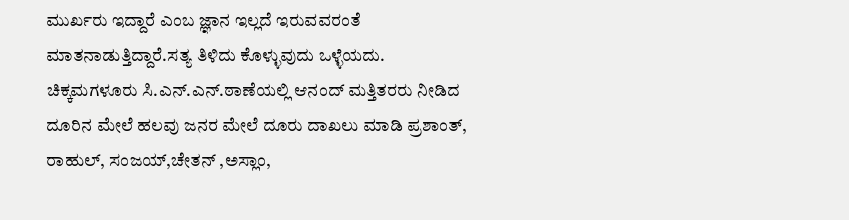ಮುರ್ಖರು ಇದ್ದಾರೆ ಎಂಬ ಜ್ಞಾನ ಇಲ್ಲದೆ ಇರುವವರಂತೆ ಮಾತನಾಡುತ್ತಿದ್ದಾರೆ.ಸತ್ಯ ತಿಳಿದು ಕೊಳ್ಳುವುದು ಒಳ್ಳೆಯದು.
ಚಿಕ್ಕಮಗಳೂರು ಸಿ.ಎನ್.ಎನ್.ಠಾಣೆಯಲ್ಲಿ ಆನಂದ್ ಮತ್ತಿತರರು ನೀಡಿದ ದೂರಿನ ಮೇಲೆ ಹಲವು ಜನರ ಮೇಲೆ ದೂರು ದಾಖಲು ಮಾಡಿ ಪ್ರಶಾಂತ್, ರಾಹುಲ್, ಸಂಜಯ್,ಚೇತನ್ ,ಅಸ್ಲಾಂ,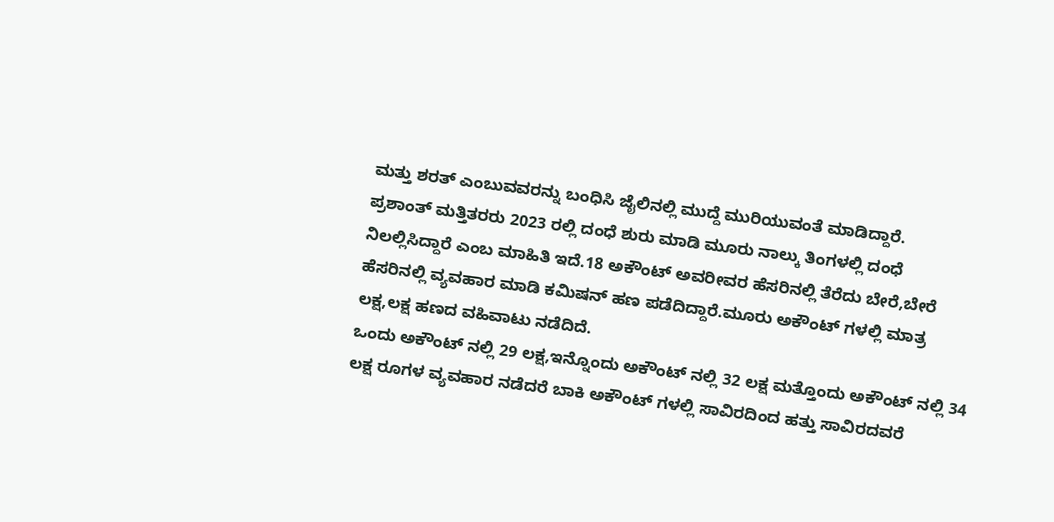ಮತ್ತು ಶರತ್ ಎಂಬುವವರನ್ನು ಬಂಧಿಸಿ ಜೈಲಿನಲ್ಲಿ ಮುದ್ದೆ ಮುರಿಯುವಂತೆ ಮಾಡಿದ್ದಾರೆ.
ಪ್ರಶಾಂತ್ ಮತ್ತಿತರರು 2023 ರಲ್ಲಿ ದಂಧೆ ಶುರು ಮಾಡಿ ಮೂರು ನಾಲ್ಕು ತಿಂಗಳಲ್ಲಿ ದಂಧೆ ನಿಲಲ್ಲಿಸಿದ್ದಾರೆ ಎಂಬ ಮಾಹಿತಿ ಇದೆ.18 ಅಕೌಂಟ್ ಅವರೀವರ ಹೆಸರಿನಲ್ಲಿ ತೆರೆದು ಬೇರೆ,ಬೇರೆ ಹೆಸರಿನಲ್ಲಿ ವ್ಯವಹಾರ ಮಾಡಿ ಕಮಿಷನ್ ಹಣ ಪಡೆದಿದ್ದಾರೆ.ಮೂರು ಅಕೌಂಟ್ ಗಳಲ್ಲಿ ಮಾತ್ರ ಲಕ್ಷ,ಲಕ್ಷ ಹಣದ ವಹಿವಾಟು ನಡೆದಿದೆ.
ಒಂದು ಅಕೌಂಟ್ ನಲ್ಲಿ 29 ಲಕ್ಷ,ಇನ್ನೊಂದು ಅಕೌಂಟ್ ನಲ್ಲಿ 32 ಲಕ್ಷ ಮತ್ತೊಂದು ಅಕೌಂಟ್ ನಲ್ಲಿ 34 ಲಕ್ಷ ರೂಗಳ ವ್ಯವಹಾರ ನಡೆದರೆ ಬಾಕಿ ಅಕೌಂಟ್ ಗಳಲ್ಲಿ ಸಾವಿರದಿಂದ ಹತ್ತು ಸಾವಿರದವರೆ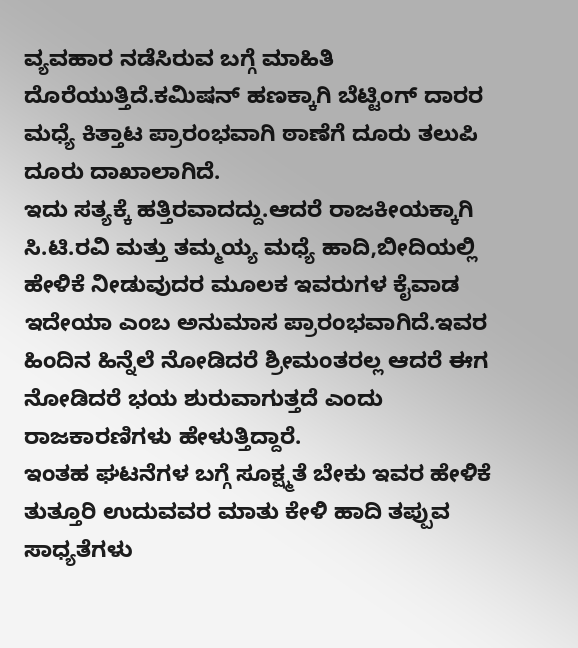ವ್ಯವಹಾರ ನಡೆಸಿರುವ ಬಗ್ಗೆ ಮಾಹಿತಿ ದೊರೆಯುತ್ತಿದೆ.ಕಮಿಷನ್ ಹಣಕ್ಕಾಗಿ ಬೆಟ್ಟಿಂಗ್ ದಾರರ ಮಧ್ಯೆ ಕಿತ್ತಾಟ ಪ್ರಾರಂಭವಾಗಿ ಠಾಣೆಗೆ ದೂರು ತಲುಪಿ ದೂರು ದಾಖಾಲಾಗಿದೆ.
ಇದು ಸತ್ಯಕ್ಕೆ ಹತ್ತಿರವಾದದ್ದು.ಆದರೆ ರಾಜಕೀಯಕ್ಕಾಗಿ ಸಿ.ಟಿ.ರವಿ ಮತ್ತು ತಮ್ಮಯ್ಯ ಮಧ್ಯೆ ಹಾದಿ,ಬೀದಿಯಲ್ಲಿ ಹೇಳಿಕೆ ನೀಡುವುದರ ಮೂಲಕ ಇವರುಗಳ ಕೈವಾಡ ಇದೇಯಾ ಎಂಬ ಅನುಮಾಸ ಪ್ರಾರಂಭವಾಗಿದೆ.ಇವರ ಹಿಂದಿನ ಹಿನ್ನೆಲೆ ನೋಡಿದರೆ ಶ್ರೀಮಂತರಲ್ಲ ಆದರೆ ಈಗ ನೋಡಿದರೆ ಭಯ ಶುರುವಾಗುತ್ತದೆ ಎಂದು ರಾಜಕಾರಣಿಗಳು ಹೇಳುತ್ತಿದ್ದಾರೆ.
ಇಂತಹ ಘಟನೆಗಳ ಬಗ್ಗೆ ಸೂಕ್ಷ್ಮತೆ ಬೇಕು ಇವರ ಹೇಳಿಕೆ ತುತ್ತೂರಿ ಉದುವವರ ಮಾತು ಕೇಳಿ ಹಾದಿ ತಪ್ಪುವ ಸಾಧ್ಯತೆಗಳು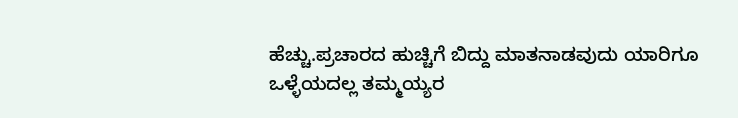ಹೆಚ್ಚು.ಪ್ರಚಾರದ ಹುಚ್ಚಿಗೆ ಬಿದ್ದು ಮಾತನಾಡವುದು ಯಾರಿಗೂ ಒಳ್ಳೆಯದಲ್ಲ ತಮ್ಮಯ್ಯರ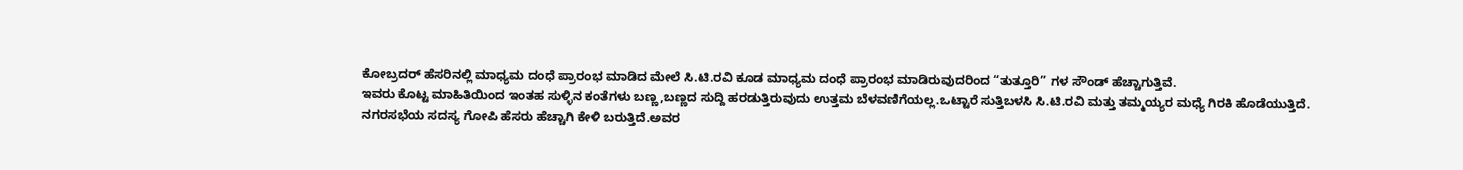ಕೋಬ್ರದರ್ ಹೆಸರಿನಲ್ಲಿ ಮಾಧ್ಯಮ ದಂಧೆ ಪ್ರಾರಂಭ ಮಾಡಿದ ಮೇಲೆ ಸಿ.ಟಿ.ರವಿ ಕೂಡ ಮಾಧ್ಯಮ ದಂಧೆ ಪ್ರಾರಂಭ ಮಾಡಿರುವುದರಿಂದ “ತುತ್ತೂರಿ” ಗಳ ಸೌಂಡ್ ಹೆಚ್ಚಾಗುತ್ತಿವೆ.
ಇವರು ಕೊಟ್ಟ ಮಾಹಿತಿಯಿಂದ ಇಂತಹ ಸುಳ್ಳಿನ ಕಂತೆಗಳು ಬಣ್ಣ,ಬಣ್ಣದ ಸುದ್ದಿ ಹರಡುತ್ತಿರುವುದು ಉತ್ತಮ ಬೆಳವಣಿಗೆಯಲ್ಲ.ಒಟ್ಟಾರೆ ಸುತ್ತಿಬಳಸಿ ಸಿ.ಟಿ.ರವಿ ಮತ್ತು ತಮ್ಮಯ್ಯರ ಮಧ್ಯೆ ಗಿರಕಿ ಹೊಡೆಯುತ್ತಿದೆ.
ನಗರಸಭೆಯ ಸದಸ್ಯ ಗೋಪಿ ಹೆಸರು ಹೆಚ್ಚಾಗಿ ಕೇಳಿ ಬರುತ್ತಿದೆ.ಅವರ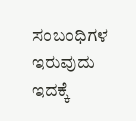ಸಂಬಂಧಿಗಳ ಇರುವುದು ಇದಕ್ಕೆ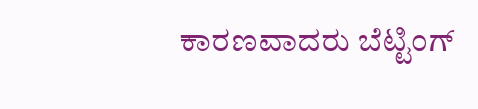ಕಾರಣವಾದರು ಬೆಟ್ಟಿಂಗ್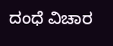ದಂಧೆ ವಿಚಾರ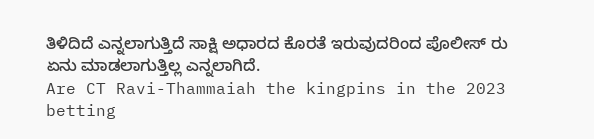ತಿಳಿದಿದೆ ಎನ್ನಲಾಗುತ್ತಿದೆ ಸಾಕ್ಷಿ ಅಧಾರದ ಕೊರತೆ ಇರುವುದರಿಂದ ಪೊಲೀಸ್ ರು ಏನು ಮಾಡಲಾಗುತ್ತಿಲ್ಲ ಎನ್ನಲಾಗಿದೆ.
Are CT Ravi-Thammaiah the kingpins in the 2023 betting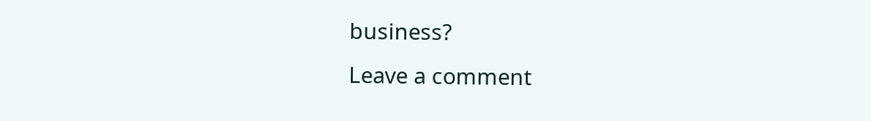business?
Leave a comment